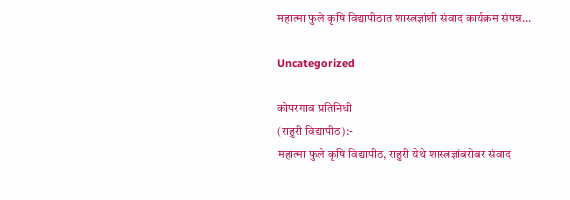महात्मा फुले कृषि विद्यापीठात शास्त्रज्ञांशी संवाद कार्यक्रम संपन्न…

Uncategorized

कोपरगाव प्रतिनिधी
(राहुरी विद्यापीठ):-
महात्मा फुले कृषि विद्यापीठ, राहुरी येथे शास्त्रज्ञांबरोबर संवाद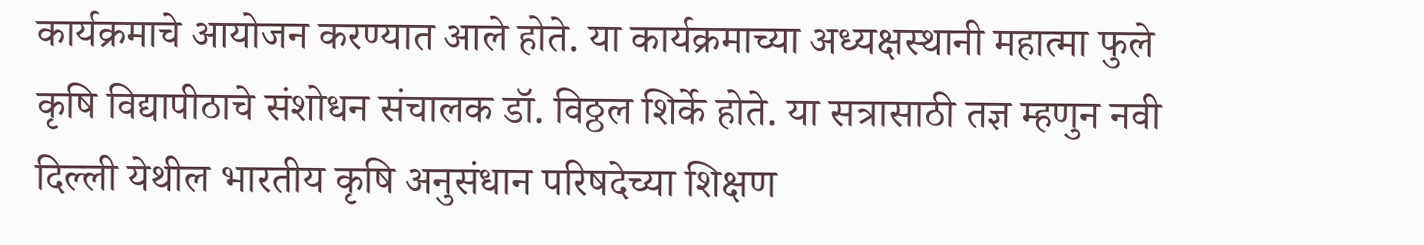कार्यक्रमाचे आयोजन करण्यात आले होते. या कार्यक्रमाच्या अध्यक्षस्थानी महात्मा फुले कृषि विद्यापीठाचे संशोधन संचालक डॉ. विठ्ठल शिर्के होते. या सत्रासाठी तज्ञ म्हणुन नवी दिल्ली येथील भारतीय कृषि अनुसंधान परिषदेच्या शिक्षण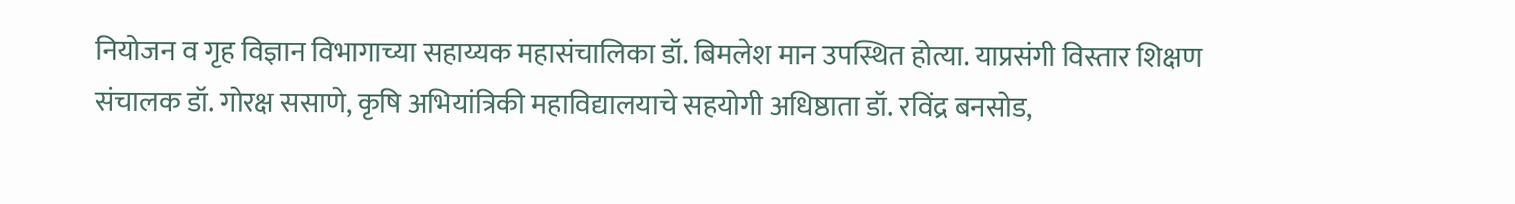नियोजन व गृह विज्ञान विभागाच्या सहाय्यक महासंचालिका डॉ. बिमलेश मान उपस्थित होत्या. याप्रसंगी विस्तार शिक्षण संचालक डॉ. गोरक्ष ससाणे, कृषि अभियांत्रिकी महाविद्यालयाचे सहयोगी अधिष्ठाता डॉ. रविंद्र बनसोड,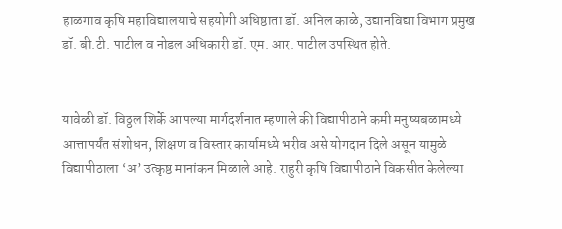हाळगाव कृषि महाविद्यालयाचे सहयोगी अधिष्ठाता डॉ. अनिल काळे, उद्यानविद्या विभाग प्रमुख डॉ. बी.टी. पाटील व नोडल अधिकारी डॉ. एम. आर. पाटील उपस्थित होते.


यावेळी डॉ. विठ्ठल शिर्के आपल्या मार्गदर्शनात म्हणाले की विद्यापीठाने कमी मनुष्यबळामध्ये आत्तापर्यंत संशोधन, शिक्षण व विस्तार कार्यामध्ये भरीव असे योगदान दिले असून यामुळे विद्यापीठाला ‘अ’ उत्कृष्ठ मानांकन मिळाले आहे. राहुरी कृषि विद्यापीठाने विकसीत केलेल्या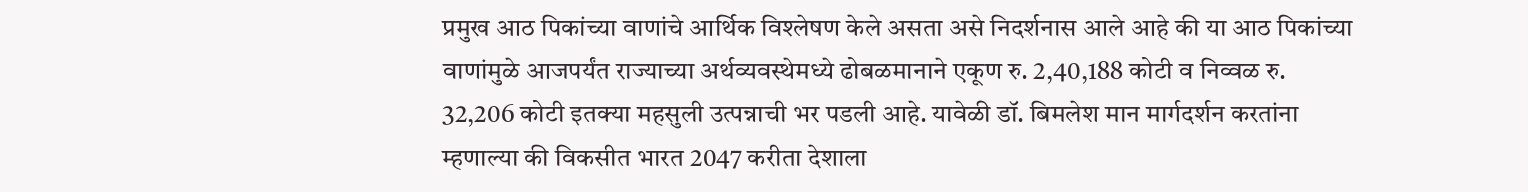प्रमुख आठ पिकांच्या वाणांचे आर्थिक विश्लेषण केले असता असे निदर्शनास आले आहे की या आठ पिकांच्या वाणांमुळे आजपर्यंत राज्याच्या अर्थव्यवस्थेमध्ये ढोबळमानाने एकूण रु. 2,40,188 कोटी व निव्वळ रु. 32,206 कोटी इतक्या महसुली उत्पन्नाची भर पडली आहे. यावेळी डॉ. बिमलेश मान मार्गदर्शन करतांना म्हणाल्या की विकसीत भारत 2047 करीता देशाला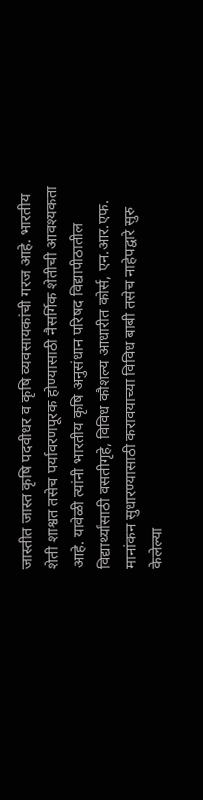जास्तीत जास्त कृषि पदवीधर व कृषि व्यवसायकांची गरज आहे. भारतीय शेती शाश्वत तसेच पर्यावरणपूरक होण्यासाठी नैसर्गिक शेतीची आवश्यकता आहे. यावेळी त्यांनी भारतीय कृषि अनुसंधान परिषद विद्यापीठातील विद्यार्थ्यांसाठी वसतीगृहे, विविध कौशल्य आधारीत कोर्स, एन.आर.एफ. मानांकन सुधारण्यासाठी करावयाच्या विविध बाबी तसेच नाहेपद्वारे सुरु केलेल्या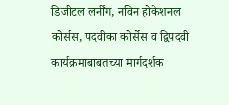डिजीटल लर्नींग, नविन होकेशनल कोर्सस, पदवीका कोर्सेस व द्विपदवी कार्यक्रमाबाबतच्या मार्गदर्शक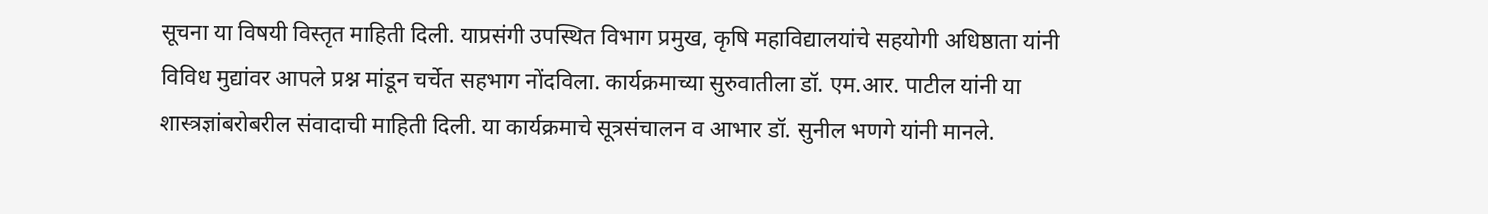सूचना या विषयी विस्तृत माहिती दिली. याप्रसंगी उपस्थित विभाग प्रमुख, कृषि महाविद्यालयांचे सहयोगी अधिष्ठाता यांनी विविध मुद्यांवर आपले प्रश्न मांडून चर्चेत सहभाग नोंदविला. कार्यक्रमाच्या सुरुवातीला डॉ. एम.आर. पाटील यांनी या शास्त्रज्ञांबरोबरील संवादाची माहिती दिली. या कार्यक्रमाचे सूत्रसंचालन व आभार डॉ. सुनील भणगे यांनी मानले.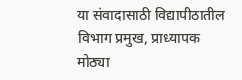या संवादासाठी विद्यापीठातील विभाग प्रमुख, प्राध्यापक मोठ्या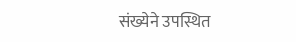संख्येने उपस्थित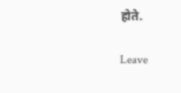होते.

Leave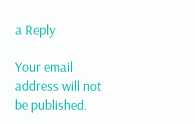a Reply

Your email address will not be published.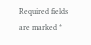Required fields are marked *